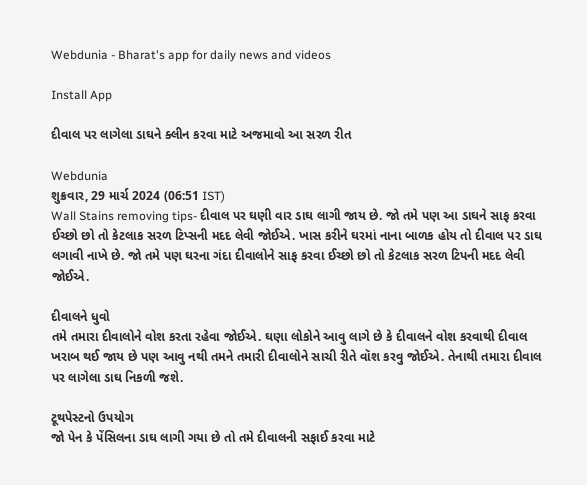Webdunia - Bharat's app for daily news and videos

Install App

દીવાલ પર લાગેલા ડાઘને ક્લીન કરવા માટે અજમાવો આ સરળ રીત

Webdunia
શુક્રવાર, 29 માર્ચ 2024 (06:51 IST)
Wall Stains removing tips- દીવાલ પર ઘણી વાર ડાઘ લાગી જાય છે. જો તમે પણ આ ડાઘને સાફ કરવા ઈચ્છો છો તો કેટલાક સરળ ટિપ્સની મદદ લેવી જોઈએ. ખાસ કરીને ઘરમાં નાના બાળક હોય તો દીવાલ પર ડાઘ લગાવી નાખે છે. જો તમે પણ ઘરના ગંદા દીવાલોને સાફ કરવા ઈચ્છો છો તો કેટલાક સરળ ટિપની મદદ લેવી જોઈએ.

દીવાલને ધુવો
તમે તમારા દીવાલોને વોશ કરતા રહેવા જોઈએ. ઘણા લોકોને આવુ લાગે છે કે દીવાલને વોશ કરવાથી દીવાલ ખરાબ થઈ જાય છે પણ આવુ નથી તમને તમારી દીવાલોને સાચી રીતે વૉશ કરવુ જોઈએ. તેનાથી તમારા દીવાલ પર લાગેલા ડાઘ નિકળી જશે.

ટૂથપેસ્ટનો ઉપયોગ
જો પેન કે પેંસિલના ડાઘ લાગી ગયા છે તો તમે દીવાલની સફાઈ કરવા માટે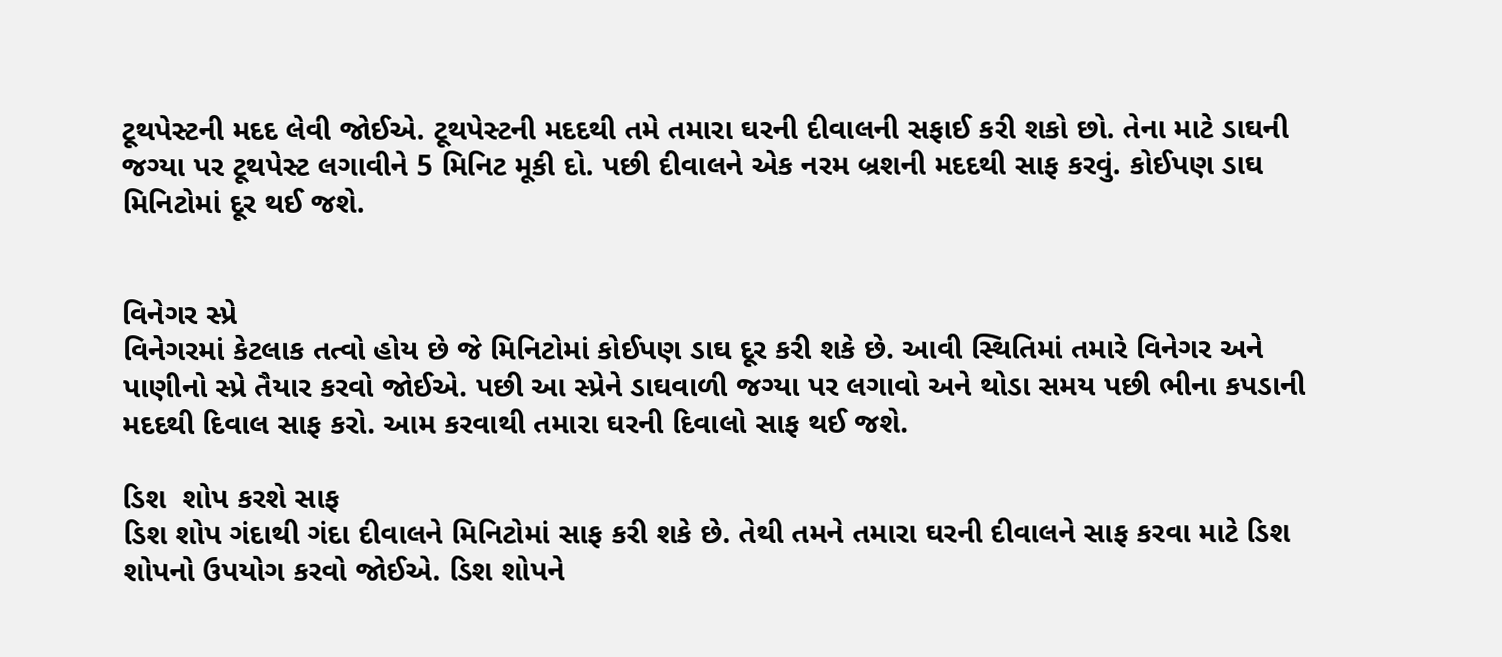ટૂથપેસ્ટની મદદ લેવી જોઈએ. ટૂથપેસ્ટની મદદથી તમે તમારા ઘરની દીવાલની સફાઈ કરી શકો છો. તેના માટે ડાઘની જગ્યા પર ટૂથપેસ્ટ લગાવીને 5 મિનિટ મૂકી દો. પછી દીવાલને એક નરમ બ્રશની મદદથી સાફ કરવું. કોઈપણ ડાઘ મિનિટોમાં દૂર થઈ જશે.


વિનેગર સ્પ્રે
વિનેગરમાં કેટલાક તત્વો હોય છે જે મિનિટોમાં કોઈપણ ડાઘ દૂર કરી શકે છે. આવી સ્થિતિમાં તમારે વિનેગર અને પાણીનો સ્પ્રે તૈયાર કરવો જોઈએ. પછી આ સ્પ્રેને ડાઘવાળી જગ્યા પર લગાવો અને થોડા સમય પછી ભીના કપડાની મદદથી દિવાલ સાફ કરો. આમ કરવાથી તમારા ઘરની દિવાલો સાફ થઈ જશે.

ડિશ  શોપ કરશે સાફ
ડિશ શોપ ગંદાથી ગંદા દીવાલને મિનિટોમાં સાફ કરી શકે છે. તેથી તમને તમારા ઘરની દીવાલને સાફ કરવા માટે ડિશ શોપનો ઉપયોગ કરવો જોઈએ. ડિશ શોપને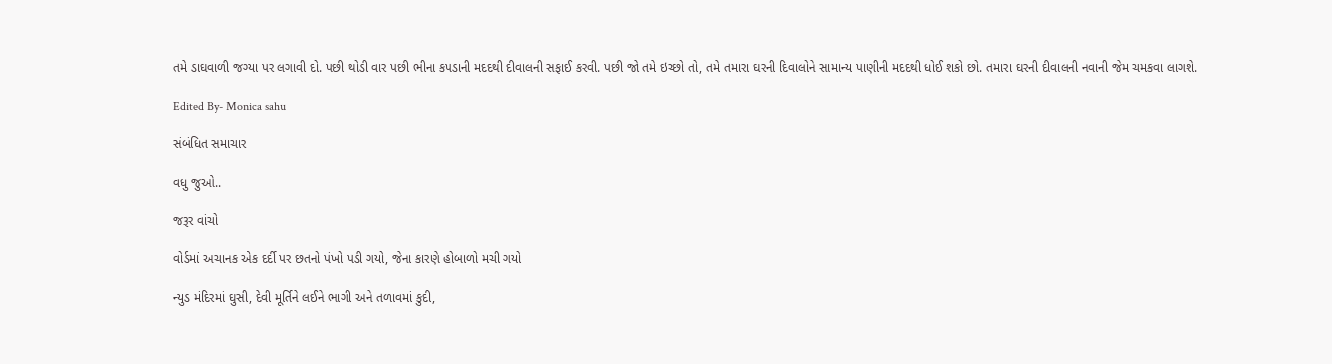તમે ડાઘવાળી જગ્યા પર લગાવી દો. પછી થોડી વાર પછી ભીના કપડાની મદદથી દીવાલની સફાઈ કરવી. પછી જો તમે ઇચ્છો તો, તમે તમારા ઘરની દિવાલોને સામાન્ય પાણીની મદદથી ધોઈ શકો છો. તમારા ઘરની દીવાલની નવાની જેમ ચમકવા લાગશે.

Edited By- Monica sahu

સંબંધિત સમાચાર

વધુ જુઓ..

જરૂર વાંચો

વોર્ડમાં અચાનક એક દર્દી પર છતનો પંખો પડી ગયો, જેના કારણે હોબાળો મચી ગયો

ન્યુડ મંદિરમાં ઘુસી, દેવી મૂર્તિને લઈને ભાગી અને તળાવમાં કુદી,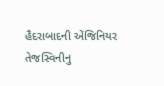હૈદરાબાદની એંજિનિયર તેજસ્વિનીનુ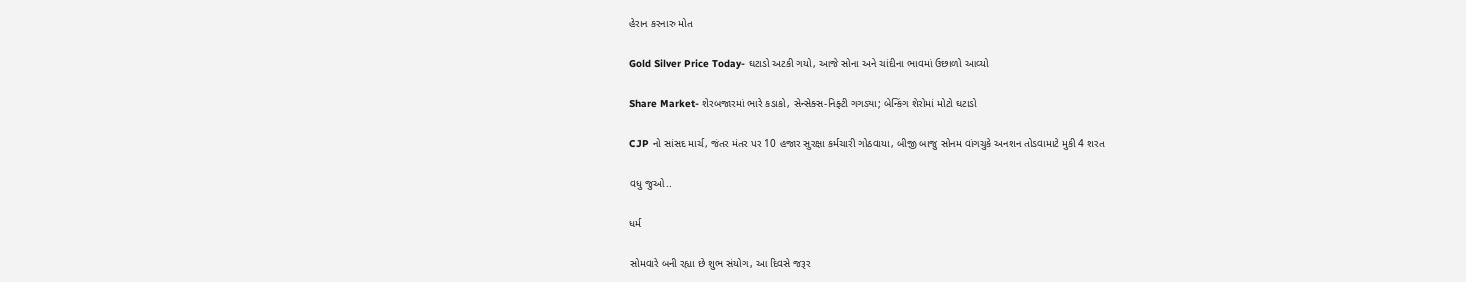હેરાન કરનારુ મોત

Gold Silver Price Today- ઘટાડો અટકી ગયો, આજે સોના અને ચાંદીના ભાવમાં ઉછાળો આવ્યો

Share Market- શેરબજારમાં ભારે કડાકો, સેન્સેક્સ-નિફ્ટી ગગડ્યા; બેન્કિંગ શેરોમાં મોટો ઘટાડો

CJP નો સાંસદ માર્ચ, જંતર મંતર પર 10 હજાર સુરક્ષા કર્મચારી ગોઠવાયા, બીજી બાજુ સોનમ વાંગચુકે અનશન તોડવામાટે મુકી 4 શરત

વધુ જુઓ..

ધર્મ

સોમવારે બની રહ્યા છે શુભ સંયોગ, આ દિવસે જરૂર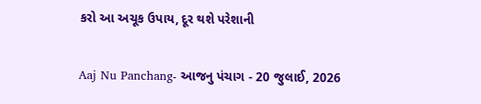કરો આ અચૂક ઉપાય, દૂર થશે પરેશાની

Aaj Nu Panchang- આજનુ પંચાગ - 20 જુલાઈ, 2026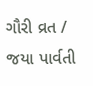ગૌરી વ્રત / જયા પાર્વતી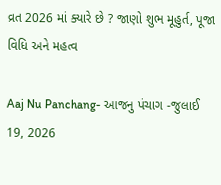વ્રત 2026 માં ક્યારે છે ? જાણો શુભ મૂહુર્ત, પૂજા વિધિ અને મહત્વ

Aaj Nu Panchang- આજનુ પંચાગ -જુલાઈ 19, 2026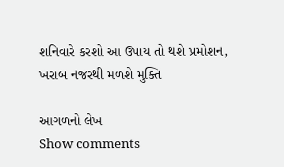શનિવારે કરશો આ ઉપાય તો થશે પ્રમોશન, ખરાબ નજરથી મળશે મુક્તિ

આગળનો લેખ
Show comments